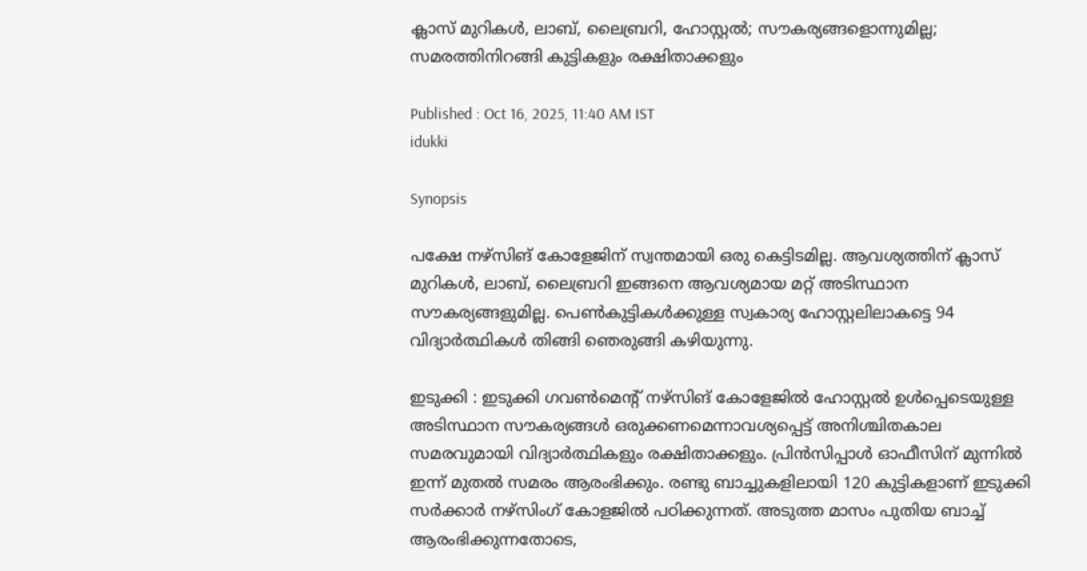ക്ലാസ് മുറികൾ, ലാബ്, ലൈബ്രറി, ഹോസ്റ്റൽ; സൗകര്യങ്ങളൊന്നുമില്ല; സമരത്തിനിറങ്ങി കുട്ടികളും രക്ഷിതാക്കളും

Published : Oct 16, 2025, 11:40 AM IST
idukki

Synopsis

പക്ഷേ നഴ്‌സിങ് കോളേജിന് സ്വന്തമായി ഒരു കെട്ടിടമില്ല. ആവശ്യത്തിന് ക്ലാസ് മുറികൾ, ലാബ്, ലൈബ്രറി ഇങ്ങനെ ആവശ്യമായ മറ്റ് അടിസ്ഥാന സൗകര്യങ്ങളുമില്ല. പെൺകുട്ടികൾക്കുള്ള സ്വകാര്യ ഹോസ്റ്റലിലാകട്ടെ 94 വിദ്യാർത്ഥികള്‍ തിങ്ങി ഞെരുങ്ങി കഴിയുന്നു.

ഇടുക്കി : ഇടുക്കി ഗവൺമെന്‍റ് നഴ്‌സിങ് കോളേജിൽ ഹോസ്റ്റൽ ഉൾപ്പെടെയുള്ള അടിസ്ഥാന സൗകര്യങ്ങൾ ഒരുക്കണമെന്നാവശ്യപ്പെട്ട് അനിശ്ചിതകാല സമരവുമായി വിദ്യാർത്ഥികളും രക്ഷിതാക്കളും. പ്രിൻസിപ്പാൾ ഓഫീസിന് മുന്നിൽ ഇന്ന് മുതൽ സമരം ആരംഭിക്കും. രണ്ടു ബാച്ചുകളിലായി 120 കുട്ടികളാണ് ഇടുക്കി സർക്കാർ നഴ്സിംഗ് കോളജിൽ പഠിക്കുന്നത്. അടുത്ത മാസം പുതിയ ബാച്ച് ആരംഭിക്കുന്നതോടെ,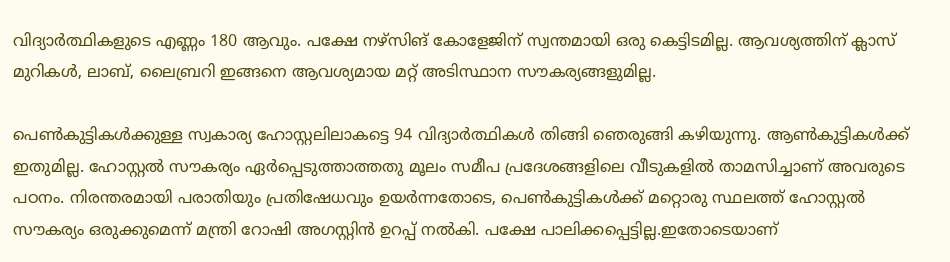വിദ്യാര്‍ത്ഥികളുടെ എണ്ണം 180 ആവും. പക്ഷേ നഴ്‌സിങ് കോളേജിന് സ്വന്തമായി ഒരു കെട്ടിടമില്ല. ആവശ്യത്തിന് ക്ലാസ് മുറികൾ, ലാബ്, ലൈബ്രറി ഇങ്ങനെ ആവശ്യമായ മറ്റ് അടിസ്ഥാന സൗകര്യങ്ങളുമില്ല.

പെൺകുട്ടികൾക്കുള്ള സ്വകാര്യ ഹോസ്റ്റലിലാകട്ടെ 94 വിദ്യാർത്ഥികള്‍ തിങ്ങി ഞെരുങ്ങി കഴിയുന്നു. ആൺകുട്ടികൾക്ക് ഇതുമില്ല. ഹോസ്റ്റൽ സൗകര്യം ഏർപ്പെടുത്താത്തതു മൂലം സമീപ പ്രദേശങ്ങളിലെ വീടുകളിൽ താമസിച്ചാണ് അവരുടെ പഠനം. നിരന്തരമായി പരാതിയും പ്രതിഷേധവും ഉയര്‍ന്നതോടെ, പെൺകുട്ടികൾക്ക് മറ്റൊരു സ്ഥലത്ത് ഹോസ്റ്റൽ സൗകര്യം ഒരുക്കുമെന്ന് മന്ത്രി റോഷി അഗസ്റ്റിൻ ഉറപ്പ് നൽകി. പക്ഷേ പാലിക്കപ്പെട്ടില്ല.ഇതോടെയാണ്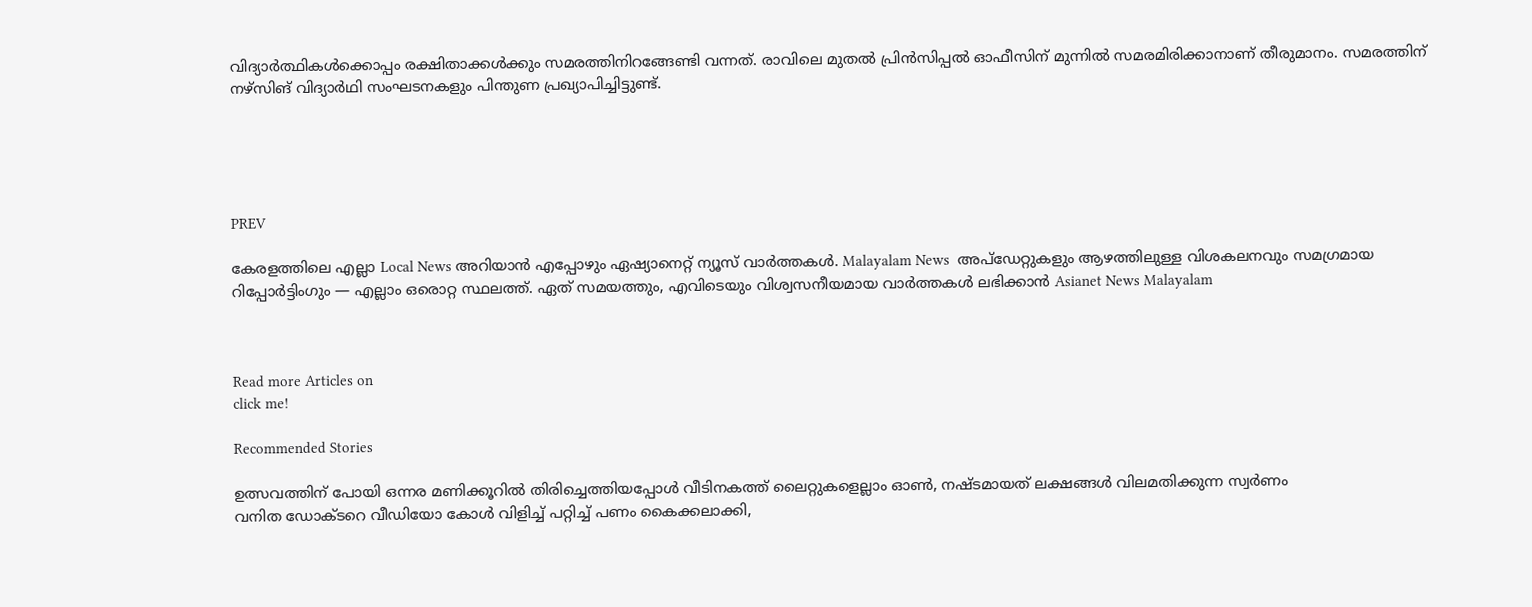വിദ്യാര്‍ത്ഥികള്‍ക്കൊപ്പം രക്ഷിതാക്കള്‍ക്കും സമരത്തിനിറങ്ങേണ്ടി വന്നത്. രാവിലെ മുതല്‍ പ്രിന്‍സിപ്പൽ ഓഫീസിന് മുന്നിൽ സമരമിരിക്കാനാണ് തീരുമാനം. സമരത്തിന് നഴ്സിങ് വിദ്യാർഥി സംഘടനകളും പിന്തുണ പ്രഖ്യാപിച്ചിട്ടുണ്ട്.





PREV

കേരളത്തിലെ എല്ലാ Local News അറിയാൻ എപ്പോഴും ഏഷ്യാനെറ്റ് ന്യൂസ് വാർത്തകൾ. Malayalam News  അപ്‌ഡേറ്റുകളും ആഴത്തിലുള്ള വിശകലനവും സമഗ്രമായ റിപ്പോർട്ടിംഗും — എല്ലാം ഒരൊറ്റ സ്ഥലത്ത്. ഏത് സമയത്തും, എവിടെയും വിശ്വസനീയമായ വാർത്തകൾ ലഭിക്കാൻ Asianet News Malayalam



Read more Articles on
click me!

Recommended Stories

ഉത്സവത്തിന് പോയി ഒന്നര മണിക്കൂറിൽ തിരിച്ചെത്തിയപ്പോൾ വീടിനകത്ത് ലൈറ്റുകളെല്ലാം ഓൺ, നഷ്ടമായത് ലക്ഷങ്ങൾ വിലമതിക്കുന്ന സ്വര്‍ണം
വനിത ഡോക്ടറെ വീഡിയോ കോൾ വിളിച്ച് പറ്റിച്ച് പണം കൈക്കലാക്കി,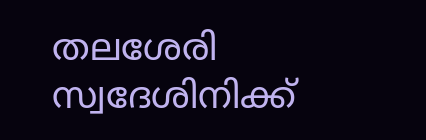തലശേരി സ്വദേശിനിക്ക്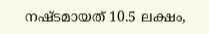നഷ്ടമായത് 10.5 ലക്ഷം,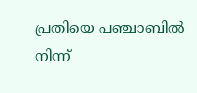പ്രതിയെ പഞ്ചാബിൽ നിന്ന്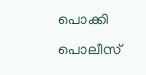പൊക്കി പൊലീസ്